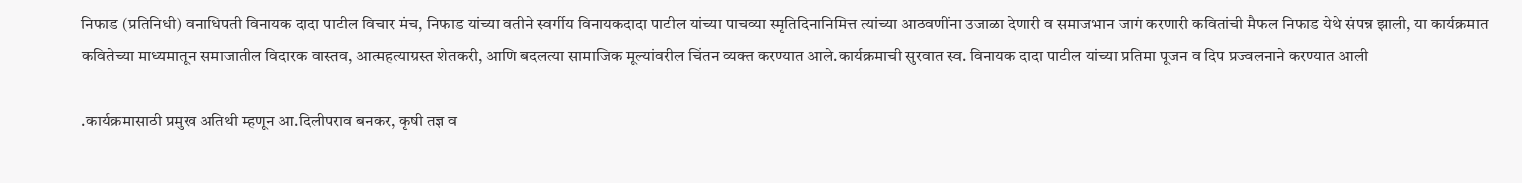निफाड (प्रतिनिधी) वनाधिपती विनायक दादा पाटील विचार मंच, निफाड यांच्या वतीने स्वर्गीय विनायकदादा पाटील यांच्या पाचव्या स्मृतिदिनानिमित्त त्यांच्या आठवणींना उजाळा देणारी व समाजभान जागं करणारी कवितांची मैफल निफाड येथे संपन्न झाली, या कार्यक्रमात कवितेच्या माध्यमातून समाजातील विदारक वास्तव, आत्महत्याग्रस्त शेतकरी, आणि बदलत्या सामाजिक मूल्यांवरील चिंतन व्यक्त करण्यात आले.कार्यक्रमाची सुरवात स्व. विनायक दादा पाटील यांच्या प्रतिमा पूजन व दिप प्रज्वलनाने करण्यात आली

.कार्यक्रमासाठी प्रमुख अतिथी म्हणून आ.दिलीपराव बनकर, कृषी तज्ञ व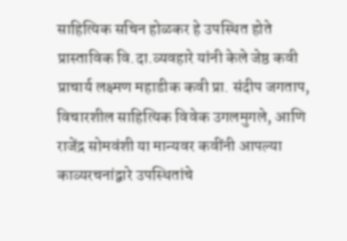साहित्यिक सचिन होळकर हे उपस्थित होते प्रास्ताविक वि.दा.व्यवहारे यांनी केले जेष्ठ कवी प्राचार्य लक्ष्मण महाडीक कवी प्रा. संदीप जगताप, विचारशील साहित्यिक विवेक उगलमुगले, आणि राजेंद्र सोमवंशी या मान्यवर कवींनी आपल्या काव्यरचनांद्वारे उपस्थितांचे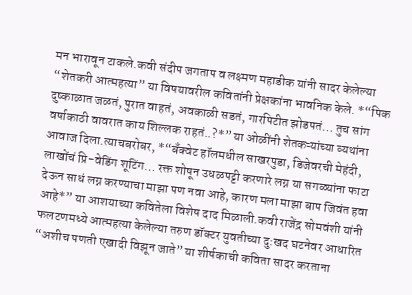मन भारावून टाकले.कवी संदीप जगताप व लक्ष्मण महाडीक यांनी सादर केलेल्या “शेतकरी आत्महत्या” या विषयावरील कवितांनी प्रेक्षकांना भावनिक केले. *“पिक दुष्काळात जळतं, पुरात वाहतं, अवकाळी सडतं, गारपिटीत झोडपतं… तुच सांग वर्षाकाठी वावरात काय शिल्लक राहतं..?*” या ओळींनी शेतकऱ्यांच्या व्यथांना आवाज दिला.त्याचबरोबर, *“बँक्वेट हॉलमधील साखरपुडा, डिजेवरची मेहंदी, लाखोंचं प्रि-वेडिंग शूटिंग… रक्त शोषून उधळपट्टी करणारे लग्न या सगळ्यांना फाटा देऊन साधं लग्न करण्याचा माझा पण नवा आहे, कारण मला माझा बाप जिवंत हवा आहे*” या आशयाच्या कवितेला विशेष दाद मिळाली.कवी राजेंद्र सोमवंशी यांनी फलटणमध्ये आत्महत्या केलेल्या तरुण डॉक्टर युवतीच्या दु:खद घटनेवर आधारित “अशीच पणती एखादी विझून जाते” या शीर्षकाची कविता सादर करताना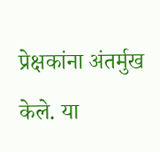प्रेक्षकांना अंतर्मुख केले. या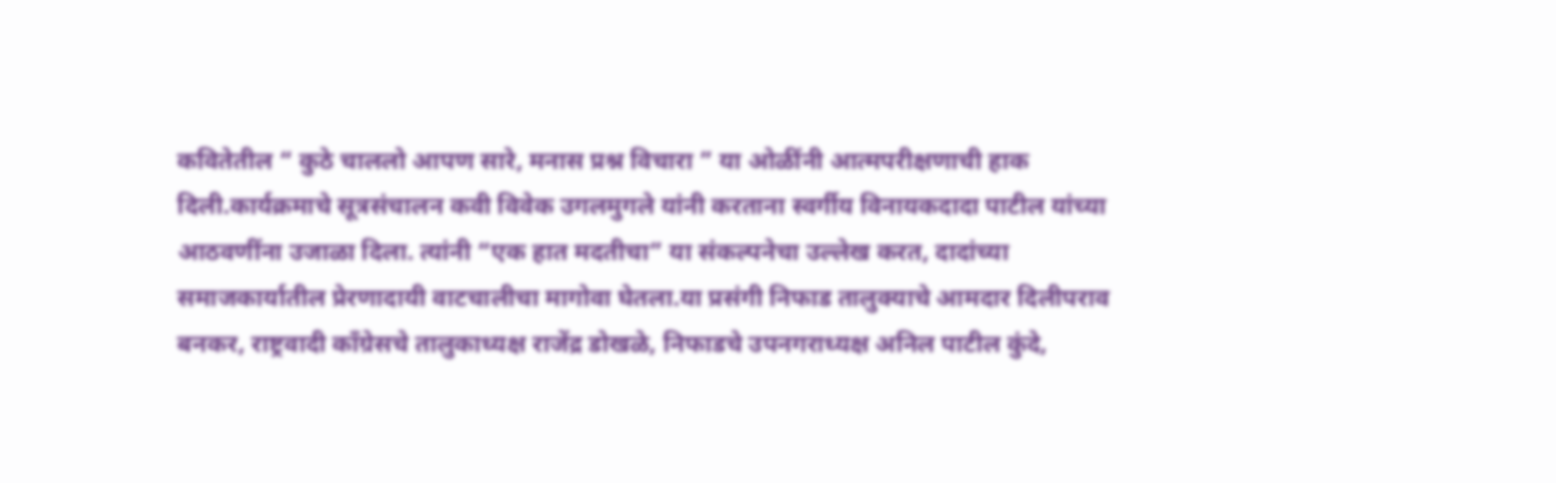कवितेतील “ कुठे चाललो आपण सारे, मनास प्रश्न विचारा ” या ओळींनी आत्मपरीक्षणाची हाक दिली.कार्यक्रमाचे सूत्रसंचालन कवी विवेक उगलमुगले यांनी करताना स्वर्गीय विनायकदादा पाटील यांच्या आठवणींना उजाळा दिला. त्यांनी “एक हात मदतीचा” या संकल्पनेचा उल्लेख करत, दादांच्या समाजकार्यातील प्रेरणादायी वाटचालीचा मागोवा घेतला.या प्रसंगी निफाड तालुक्याचे आमदार दिलीपराव बनकर, राष्ट्रवादी काँग्रेसचे तालुकाध्यक्ष राजेंद्र डोखळे, निफाडचे उपनगराध्यक्ष अनिल पाटील कुंदे,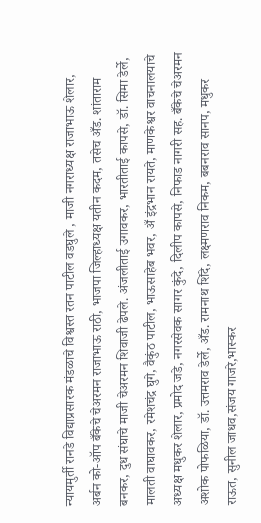न्यायमुर्ती रानडे विद्याप्रसारक मंडळाचे विश्वस्त रतन पाटील वडघुले , माजी नगराध्यक्ष राजाभाऊ शेलार, अर्बन को-ऑप बँकेचे चेअरमन राजाभाऊ राठी, भाजपा जिल्हाध्यक्ष यतीन कदम, तसेच अँड. शांताराम बनकर, दुध संघाचे माजी चेअरमन शिवाजी ढेपले. अंजलीताई उगावकर, भारतीताई कापसे, डॉ. सिमा डेर्ले, मालती वाघावकर, रमेशचंद्र घुगे, वैकुंठ पाटील, भाऊसाहेब भवर, अँ इंद्रभान रायते, माणकेश्वर वाचनालयाचे अध्यक्ष मधुकर शेलार, प्रमोद जडे, नगरसेवक सागर कुंदे, दिलीप कापसे, निफाड नागरी सह. बँकेचे चेअरमन अशोक पोफळिया, डॉ. उत्तमराव डेर्ले, अँड. रामनाथ शिंदे, लक्ष्मणराव निकम, बबनराव सानप, मधुकर राऊत, सुनील जाधव,संजय गाजरे,भास्कर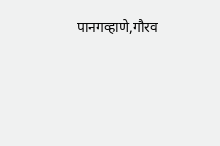पानगव्हाणे,गौरव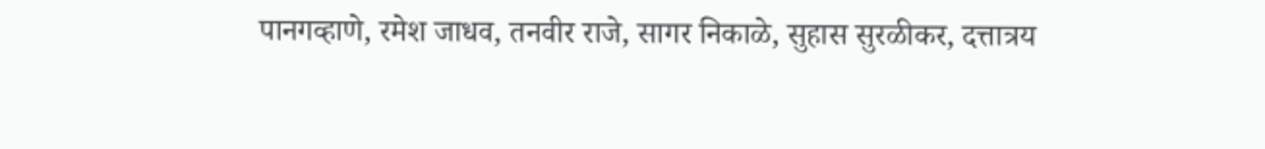पानगव्हाणे, रमेश जाधव, तनवीर राजे, सागर निकाळे, सुहास सुरळीकर, दत्तात्रय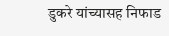डुकरे यांच्यासह निफाड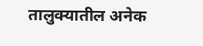तालुक्यातील अनेक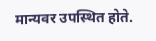मान्यवर उपस्थित होते.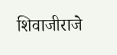शिवाजीराजे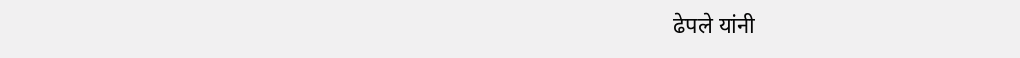ढेपले यांनी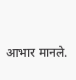आभार मानले.